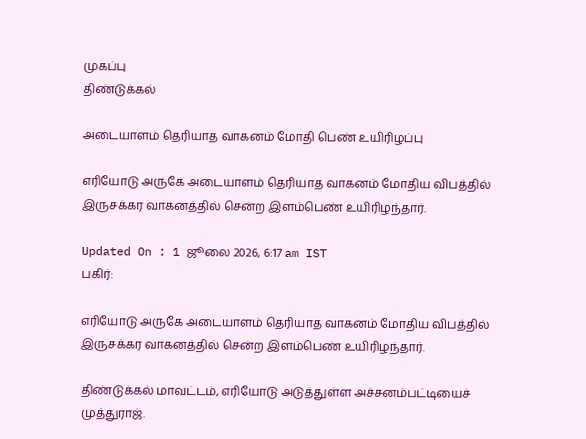முகப்பு
திண்டுக்கல்

அடையாளம் தெரியாத வாகனம் மோதி பெண் உயிரிழப்பு

எரியோடு அருகே அடையாளம் தெரியாத வாகனம் மோதிய விபத்தில் இருசக்கர வாகனத்தில் சென்ற இளம்பெண் உயிரிழந்தார்.

Updated On : 1 ஜூலை 2026, 6:17 am IST
பகிர்:

எரியோடு அருகே அடையாளம் தெரியாத வாகனம் மோதிய விபத்தில் இருசக்கர வாகனத்தில் சென்ற இளம்பெண் உயிரிழந்தார்.

திண்டுக்கல் மாவட்டம், எரியோடு அடுத்துள்ள அச்சனம்பட்டியைச் முத்துராஜ்.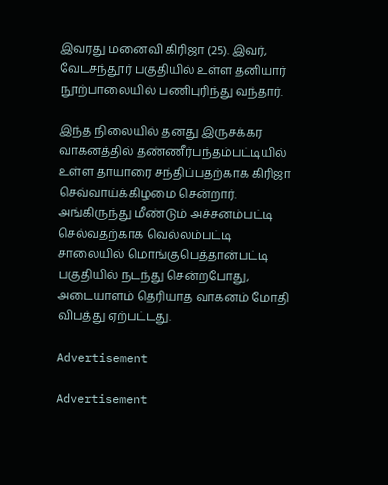இவரது மனைவி கிரிஜா (25). இவர், வேடசந்தூர் பகுதியில் உள்ள தனியார் நூற்பாலையில் பணிபுரிந்து வந்தார்.

இந்த நிலையில் தனது இருசக்கர வாகனத்தில் தண்ணீர்பந்தம்பட்டியில் உள்ள தாயாரை சந்திப்பதற்காக கிரிஜா செவ்வாய்க்கிழமை சென்றார். அங்கிருந்து மீண்டும் அச்சனம்பட்டி செல்வதற்காக வெல்லம்பட்டி சாலையில் மொங்குபெத்தான்பட்டி பகுதியில் நடந்து சென்றபோது, அடையாளம் தெரியாத வாகனம் மோதி விபத்து ஏற்பட்டது.

Advertisement

Advertisement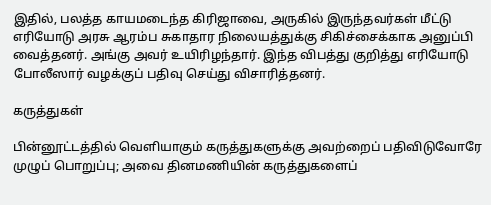இதில், பலத்த காயமடைந்த கிரிஜாவை, அருகில் இருந்தவர்கள் மீட்டு எரியோடு அரசு ஆரம்ப சுகாதார நிலையத்துக்கு சிகிச்சைக்காக அனுப்பி வைத்தனர். அங்கு அவர் உயிரிழந்தார். இந்த விபத்து குறித்து எரியோடு போலீஸார் வழக்குப் பதிவு செய்து விசாரித்தனர்.

கருத்துகள்

பின்னூட்டத்தில் வெளியாகும் கருத்துகளுக்கு அவற்றைப் பதிவிடுவோரே முழுப் பொறுப்பு; அவை தினமணியின் கருத்துகளைப்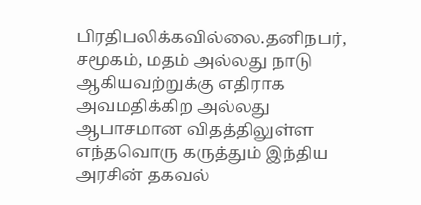பிரதிபலிக்கவில்லை.தனிநபர், சமூகம், மதம் அல்லது நாடு ஆகியவற்றுக்கு எதிராக அவமதிக்கிற அல்லது ஆபாசமான விதத்திலுள்ள எந்தவொரு கருத்தும் இந்திய அரசின் தகவல்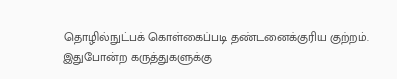தொழில்நுட்பக் கொள்கைப்படி தண்டனைக்குரிய குற்றம். இதுபோன்ற கருத்துகளுக்கு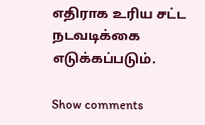எதிராக உரிய சட்ட நடவடிக்கை எடுக்கப்படும்.

Show comments